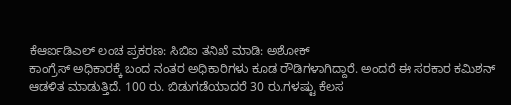ಕೆಆರ್ಐಡಿಎಲ್ ಲಂಚ ಪ್ರಕರಣ: ಸಿಬಿಐ ತನಿಖೆ ಮಾಡಿ: ಅಶೋಕ್
ಕಾಂಗ್ರೆಸ್ ಅಧಿಕಾರಕ್ಕೆ ಬಂದ ನಂತರ ಅಧಿಕಾರಿಗಳು ಕೂಡ ರೌಡಿಗಳಾಗಿದ್ದಾರೆ. ಅಂದರೆ ಈ ಸರಕಾರ ಕಮಿಶನ್ ಆಡಳಿತ ಮಾಡುತ್ತಿದೆ. 100 ರು. ಬಿಡುಗಡೆಯಾದರೆ 30 ರು.ಗಳಷ್ಟು ಕೆಲಸ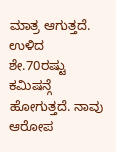ಮಾತ್ರ ಆಗುತ್ತದೆ. ಉಳಿದ ಶೇ.70ರಷ್ಟು ಕಮಿಷನ್ಗೆ ಹೋಗುತ್ತದೆ. ನಾವು ಆರೋಪ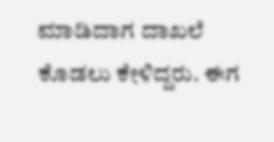ಮಾಡಿದಾಗ ದಾಖಲೆ ಕೊಡಲು ಕೇಳಿದ್ದರು. ಈಗ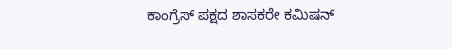ಕಾಂಗ್ರೆಸ್ ಪಕ್ಷದ ಶಾಸಕರೇ ಕಮಿಷನ್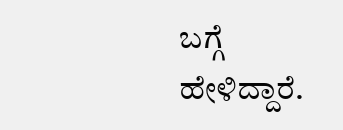ಬಗ್ಗೆ ಹೇಳಿದ್ದಾರೆ.